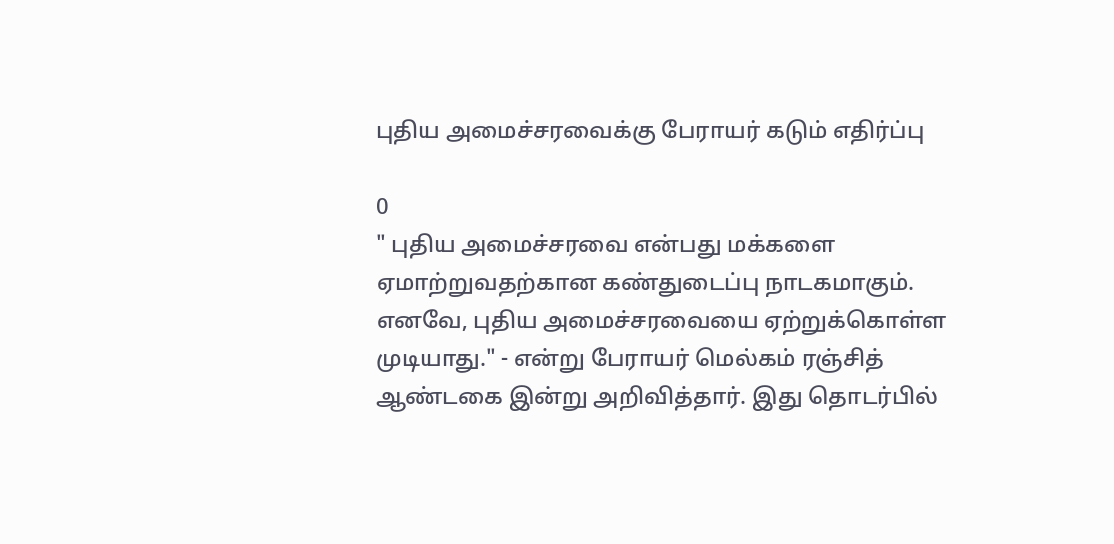புதிய அமைச்சரவைக்கு பேராயர் கடும் எதிர்ப்பு

0
" புதிய அமைச்சரவை என்பது மக்களை ஏமாற்றுவதற்கான கண்துடைப்பு நாடகமாகும். எனவே, புதிய அமைச்சரவையை ஏற்றுக்கொள்ள முடியாது." - என்று பேராயர் மெல்கம் ரஞ்சித் ஆண்டகை இன்று அறிவித்தார். இது தொடர்பில்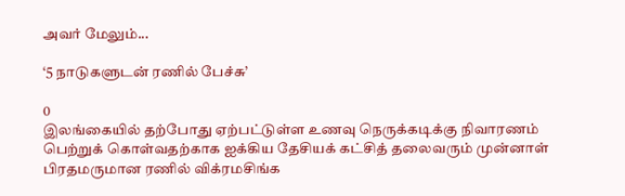அவர் மேலும்...

‘5 நாடுகளுடன் ரணில் பேச்சு’

0
இலங்கையில் தற்போது ஏற்பட்டுள்ள உணவு நெருக்கடிக்கு நிவாரணம் பெற்றுக் கொள்வதற்காக ஐக்கிய தேசியக் கட்சித் தலைவரும் முன்னாள் பிரதமருமான ரணில் விக்ரமசிங்க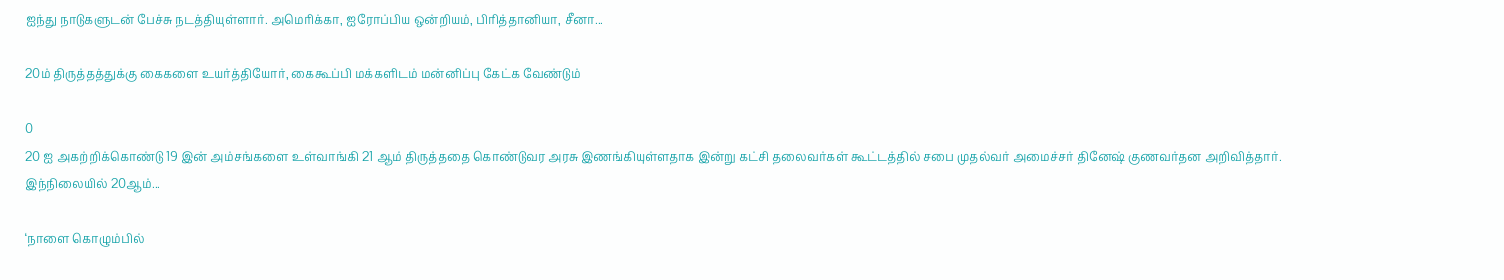ஐந்து நாடுகளுடன் பேச்சு நடத்தியுள்ளார். அமெரிக்கா, ஐரோப்பிய ஒன்றியம், பிரித்தானியா, சீனா...

20ம் திருத்தத்துக்கு கைகளை உயர்த்தியோர், கைகூப்பி மக்களிடம் மன்னிப்பு கேட்க வேண்டும்

0
20 ஐ அகற்றிக்கொண்டு 19 இன் அம்சங்களை உள்வாங்கி 21 ஆம் திருத்ததை கொண்டுவர அரசு இணங்கியுள்ளதாக இன்று கட்சி தலைவர்கள் கூட்டத்தில் சபை முதல்வர் அமைச்சர் தினேஷ் குணவர்தன அறிவித்தார். இந்நிலையில் 20ஆம்...

‘நாளை கொழும்பில்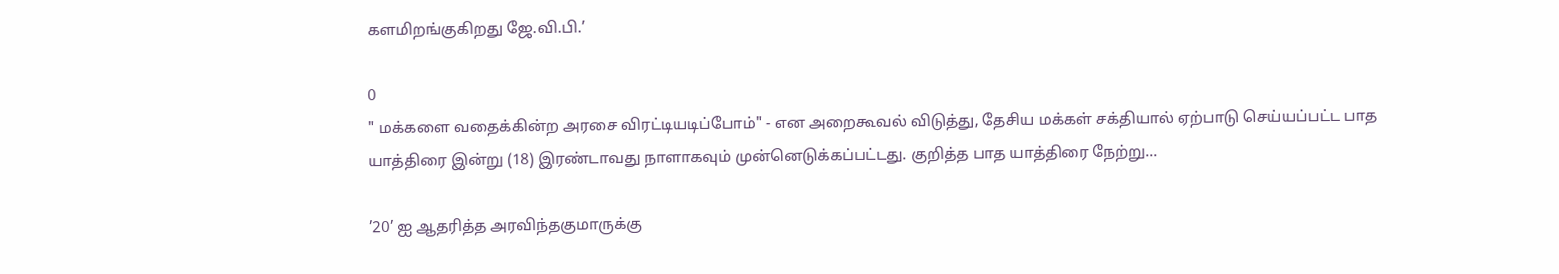களமிறங்குகிறது ஜே.வி.பி.’

0
" மக்களை வதைக்கின்ற அரசை விரட்டியடிப்போம்" - என அறைகூவல் விடுத்து, தேசிய மக்கள் சக்தியால் ஏற்பாடு செய்யப்பட்ட பாத யாத்திரை இன்று (18) இரண்டாவது நாளாகவும் முன்னெடுக்கப்பட்டது. குறித்த பாத யாத்திரை நேற்று...

’20’ ஐ ஆதரித்த அரவிந்தகுமாருக்கு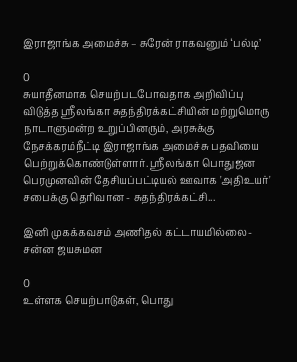இராஜாங்க அமைச்சு – சுரேன் ராகவனும் ‘பல்டி’

0
சுயாதீனமாக செயற்படபோவதாக அறிவிப்பு விடுத்த ஶ்ரீலங்கா சுதந்திரக்கட்சியின் மற்றுமொரு நாடாளுமன்ற உறுப்பினரும், அரசுக்கு நேசக்கரம்நீட்டி இராஜாங்க அமைச்சு பதவியை பெற்றுக்கொண்டுள்ளார். ஶ்ரீலங்கா பொதுஜன பெரமுனவின் தேசியப்பட்டியல் ஊவாக 'அதிஉயர்' சபைக்கு தெரிவான - சுதந்திரக்கட்சி...

இனி முகக்கவசம் அணிதல் கட்டாயமில்லை- சன்ன ஜயசுமன

0
உள்ளக செயற்பாடுகள், பொது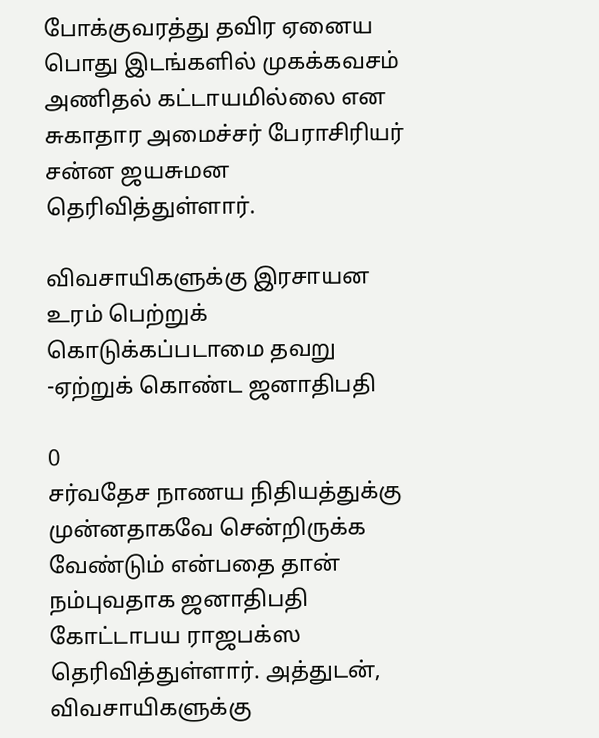போக்குவரத்து தவிர ஏனைய பொது இடங்களில் முகக்கவசம் அணிதல் கட்டாயமில்லை என சுகாதார அமைச்சர் பேராசிரியர் சன்ன ஜயசுமன  தெரிவித்துள்ளார்.

விவசாயிகளுக்கு இரசாயன உரம் பெற்றுக் கொடுக்கப்படாமை தவறு -ஏற்றுக் கொண்ட ஜனாதிபதி

0
சர்வதேச நாணய நிதியத்துக்கு முன்னதாகவே சென்றிருக்க வேண்டும் என்பதை தான் நம்புவதாக ஜனாதிபதி கோட்டாபய ராஜபக்ஸ தெரிவித்துள்ளார். அத்துடன், விவசாயிகளுக்கு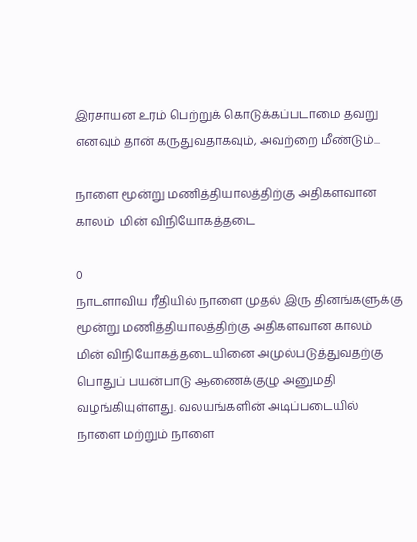இரசாயன உரம் பெற்றுக் கொடுக்கப்படாமை தவறு எனவும் தான் கருதுவதாகவும், அவற்றை மீண்டும்...

நாளை மூன்று மணித்தியாலத்திற்கு அதிகளவான காலம்  மின் விநியோகத்தடை

0
நாடளாவிய ரீதியில் நாளை முதல் இரு தினங்களுக்கு மூன்று மணித்தியாலத்திற்கு அதிகளவான காலம்  மின் விநியோகத்தடையினை அமுல்படுத்துவதற்கு பொதுப் பயன்பாடு ஆணைக்குழு அனுமதி வழங்கியுள்ளது. வலயங்களின் அடிப்படையில் நாளை மற்றும் நாளை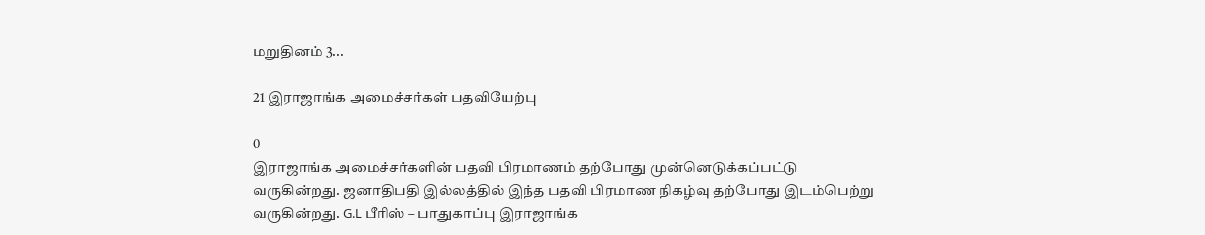மறுதினம் 3...

21 இராஜாங்க அமைச்சர்கள் பதவியேற்பு

0
இராஜாங்க அமைச்சர்களின் பதவி பிரமாணம் தற்போது முன்னெடுக்கப்பட்டு வருகின்றது. ஜனாதிபதி இல்லத்தில் இந்த பதவி பிரமாண நிகழ்வு தற்போது இடம்பெற்று வருகின்றது. G.L பீரிஸ் – பாதுகாப்பு இராஜாங்க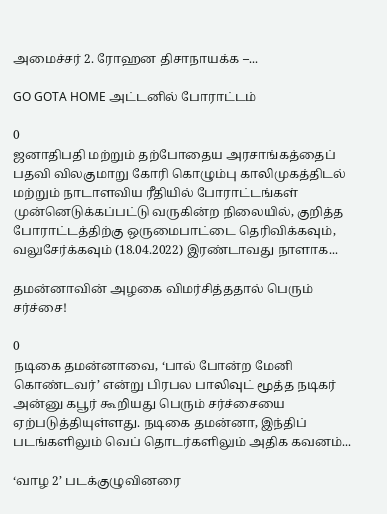அமைச்சர் 2. ரோஹன திசாநாயக்க –...

GO GOTA HOME அட்டனில் போராட்டம்

0
ஜனாதிபதி மற்றும் தற்போதைய அரசாங்கத்தைப் பதவி விலகுமாறு கோரி கொழும்பு காலிமுகத்திடல் மற்றும் நாடாளவிய ரீதியில் போராட்டங்கள் முன்னெடுக்கப்பட்டு வருகின்ற நிலையில், குறித்த போராட்டத்திற்கு ஒருமைபாட்டை தெரிவிக்கவும், வலுசேர்க்கவும் (18.04.2022) இரண்டாவது நாளாக...

தமன்னாவின் அழகை விமர்சித்ததால் பெரும் சர்ச்சை!

0
நடிகை தமன்னாவை, ‘பால் போன்ற மேனி கொண்டவர்’ என்று பிரபல பாலிவுட் மூத்த நடிகர் அன்னு கபூர் கூறியது பெரும் சர்ச்சையை ஏற்படுத்தியுள்ளது. நடிகை தமன்னா, இந்திப் படங்களிலும் வெப் தொடர்களிலும் அதிக கவனம்...

‘வாழ 2’ படக்குழுவினரை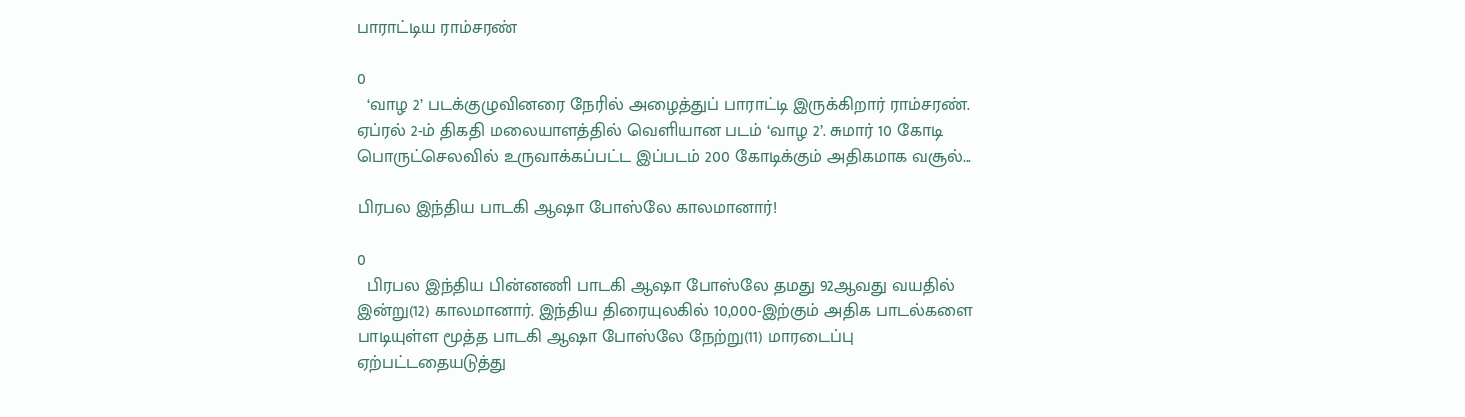பாராட்டிய ராம்சரண்

0
  ‘வாழ 2’ படக்குழுவினரை நேரில் அழைத்துப் பாராட்டி இருக்கிறார் ராம்சரண். ஏப்ரல் 2-ம் திகதி மலையாளத்தில் வெளியான படம் ‘வாழ 2’. சுமார் 10 கோடி பொருட்செலவில் உருவாக்கப்பட்ட இப்படம் 200 கோடிக்கும் அதிகமாக வசூல்...

பிரபல இந்திய பாடகி ஆஷா போஸ்லே காலமானார்!

0
  பிரபல இந்திய பின்னணி பாடகி ஆஷா போஸ்லே தமது 92ஆவது வயதில் இன்று(12) காலமானார். இந்திய திரையுலகில் 10,000-இற்கும் அதிக பாடல்களை பாடியுள்ள மூத்த பாடகி ஆஷா போஸ்லே நேற்று(11) மாரடைப்பு ஏற்பட்டதையடுத்து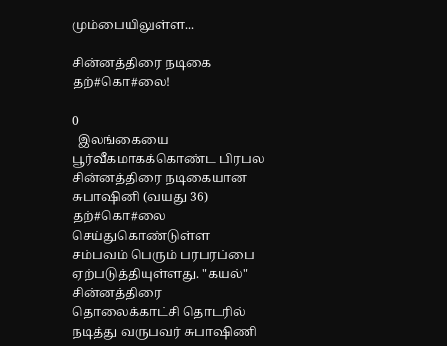மும்பையிலுள்ள...

சின்னத்திரை நடிகை தற்#கொ#லை!

0
  இலங்கையை பூர்வீகமாகக்கொண்ட பிரபல சின்னத்திரை நடிகையான சுபாஷினி (வயது 36) தற்#கொ#லை செய்துகொண்டுள்ள சம்பவம் பெரும் பரபரப்பை ஏற்படுத்தியுள்ளது. "கயல்" சின்னத்திரை தொலைக்காட்சி தொடரில் நடித்து வருபவர் சுபாஷிணி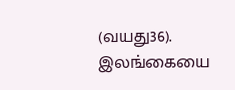(வயது36). இலங்கையை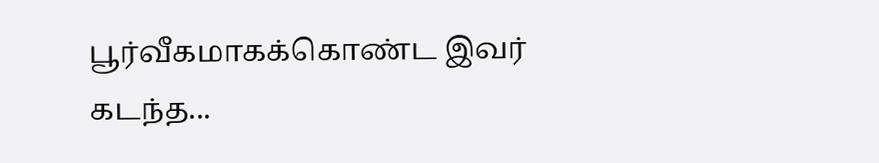பூர்வீகமாகக்கொண்ட இவர் கடந்த...